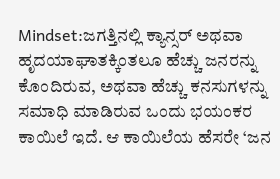Mindset:ಜಗತ್ತಿನಲ್ಲಿ ಕ್ಯಾನ್ಸರ್ ಅಥವಾ ಹೃದಯಾಘಾತಕ್ಕಿಂತಲೂ ಹೆಚ್ಚು ಜನರನ್ನು ಕೊಂದಿರುವ, ಅಥವಾ ಹೆಚ್ಚು ಕನಸುಗಳನ್ನು ಸಮಾಧಿ ಮಾಡಿರುವ ಒಂದು ಭಯಂಕರ ಕಾಯಿಲೆ ಇದೆ. ಆ ಕಾಯಿಲೆಯ ಹೆಸರೇ ‘ಜನ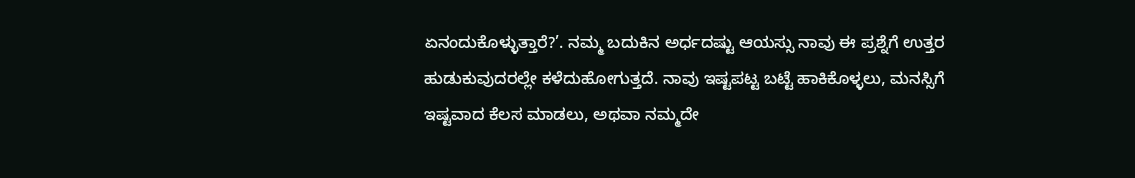ಏನಂದುಕೊಳ್ಳುತ್ತಾರೆ?’. ನಮ್ಮ ಬದುಕಿನ ಅರ್ಧದಷ್ಟು ಆಯಸ್ಸು ನಾವು ಈ ಪ್ರಶ್ನೆಗೆ ಉತ್ತರ ಹುಡುಕುವುದರಲ್ಲೇ ಕಳೆದುಹೋಗುತ್ತದೆ. ನಾವು ಇಷ್ಟಪಟ್ಟ ಬಟ್ಟೆ ಹಾಕಿಕೊಳ್ಳಲು, ಮನಸ್ಸಿಗೆ ಇಷ್ಟವಾದ ಕೆಲಸ ಮಾಡಲು, ಅಥವಾ ನಮ್ಮದೇ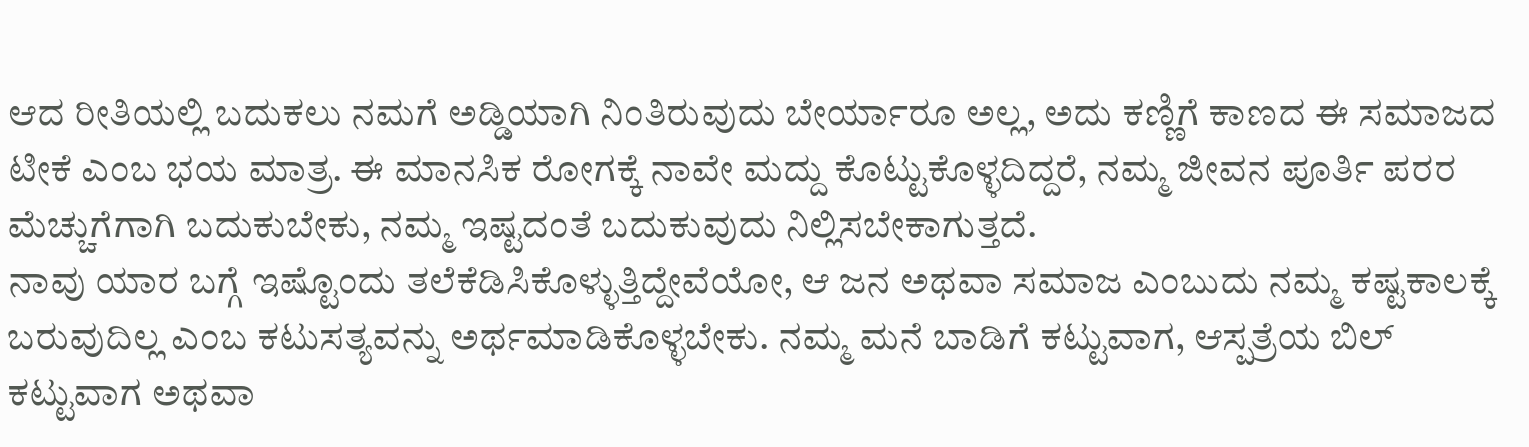ಆದ ರೀತಿಯಲ್ಲಿ ಬದುಕಲು ನಮಗೆ ಅಡ್ಡಿಯಾಗಿ ನಿಂತಿರುವುದು ಬೇರ್ಯಾರೂ ಅಲ್ಲ, ಅದು ಕಣ್ಣಿಗೆ ಕಾಣದ ಈ ಸಮಾಜದ ಟೀಕೆ ಎಂಬ ಭಯ ಮಾತ್ರ. ಈ ಮಾನಸಿಕ ರೋಗಕ್ಕೆ ನಾವೇ ಮದ್ದು ಕೊಟ್ಟುಕೊಳ್ಳದಿದ್ದರೆ, ನಮ್ಮ ಜೀವನ ಪೂರ್ತಿ ಪರರ ಮೆಚ್ಚುಗೆಗಾಗಿ ಬದುಕುಬೇಕು, ನಮ್ಮ ಇಷ್ಟದಂತೆ ಬದುಕುವುದು ನಿಲ್ಲಿಸಬೇಕಾಗುತ್ತದೆ.
ನಾವು ಯಾರ ಬಗ್ಗೆ ಇಷ್ಟೊಂದು ತಲೆಕೆಡಿಸಿಕೊಳ್ಳುತ್ತಿದ್ದೇವೆಯೋ, ಆ ಜನ ಅಥವಾ ಸಮಾಜ ಎಂಬುದು ನಮ್ಮ ಕಷ್ಟಕಾಲಕ್ಕೆ ಬರುವುದಿಲ್ಲ ಎಂಬ ಕಟುಸತ್ಯವನ್ನು ಅರ್ಥಮಾಡಿಕೊಳ್ಳಬೇಕು. ನಮ್ಮ ಮನೆ ಬಾಡಿಗೆ ಕಟ್ಟುವಾಗ, ಆಸ್ಪತ್ರೆಯ ಬಿಲ್ ಕಟ್ಟುವಾಗ ಅಥವಾ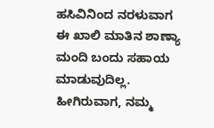ಹಸಿವಿನಿಂದ ನರಳುವಾಗ ಈ ಖಾಲಿ ಮಾತಿನ ಶಾಣ್ಯಾ ಮಂದಿ ಬಂದು ಸಹಾಯ ಮಾಡುವುದಿಲ್ಲ. ಹೀಗಿರುವಾಗ, ನಮ್ಮ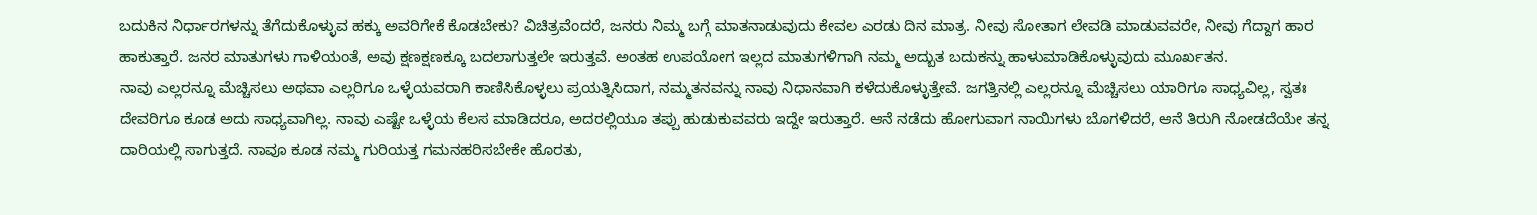ಬದುಕಿನ ನಿರ್ಧಾರಗಳನ್ನು ತೆಗೆದುಕೊಳ್ಳುವ ಹಕ್ಕು ಅವರಿಗೇಕೆ ಕೊಡಬೇಕು? ವಿಚಿತ್ರವೆಂದರೆ, ಜನರು ನಿಮ್ಮ ಬಗ್ಗೆ ಮಾತನಾಡುವುದು ಕೇವಲ ಎರಡು ದಿನ ಮಾತ್ರ. ನೀವು ಸೋತಾಗ ಲೇವಡಿ ಮಾಡುವವರೇ, ನೀವು ಗೆದ್ದಾಗ ಹಾರ ಹಾಕುತ್ತಾರೆ. ಜನರ ಮಾತುಗಳು ಗಾಳಿಯಂತೆ, ಅವು ಕ್ಷಣಕ್ಷಣಕ್ಕೂ ಬದಲಾಗುತ್ತಲೇ ಇರುತ್ತವೆ. ಅಂತಹ ಉಪಯೋಗ ಇಲ್ಲದ ಮಾತುಗಳಿಗಾಗಿ ನಮ್ಮ ಅದ್ಬುತ ಬದುಕನ್ನು ಹಾಳುಮಾಡಿಕೊಳ್ಳುವುದು ಮೂರ್ಖತನ.
ನಾವು ಎಲ್ಲರನ್ನೂ ಮೆಚ್ಚಿಸಲು ಅಥವಾ ಎಲ್ಲರಿಗೂ ಒಳ್ಳೆಯವರಾಗಿ ಕಾಣಿಸಿಕೊಳ್ಳಲು ಪ್ರಯತ್ನಿಸಿದಾಗ, ನಮ್ಮತನವನ್ನು ನಾವು ನಿಧಾನವಾಗಿ ಕಳೆದುಕೊಳ್ಳುತ್ತೇವೆ. ಜಗತ್ತಿನಲ್ಲಿ ಎಲ್ಲರನ್ನೂ ಮೆಚ್ಚಿಸಲು ಯಾರಿಗೂ ಸಾಧ್ಯವಿಲ್ಲ, ಸ್ವತಃ ದೇವರಿಗೂ ಕೂಡ ಅದು ಸಾಧ್ಯವಾಗಿಲ್ಲ. ನಾವು ಎಷ್ಟೇ ಒಳ್ಳೆಯ ಕೆಲಸ ಮಾಡಿದರೂ, ಅದರಲ್ಲಿಯೂ ತಪ್ಪು ಹುಡುಕುವವರು ಇದ್ದೇ ಇರುತ್ತಾರೆ. ಆನೆ ನಡೆದು ಹೋಗುವಾಗ ನಾಯಿಗಳು ಬೊಗಳಿದರೆ, ಆನೆ ತಿರುಗಿ ನೋಡದೆಯೇ ತನ್ನ ದಾರಿಯಲ್ಲಿ ಸಾಗುತ್ತದೆ. ನಾವೂ ಕೂಡ ನಮ್ಮ ಗುರಿಯತ್ತ ಗಮನಹರಿಸಬೇಕೇ ಹೊರತು,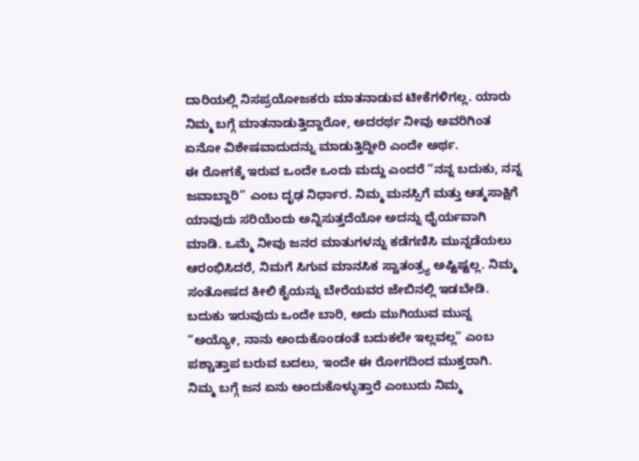ದಾರಿಯಲ್ಲಿ ನಿಸಪ್ರಯೋಜಕರು ಮಾತನಾಡುವ ಟೀಕೆಗಳಿಗಲ್ಲ. ಯಾರು ನಿಮ್ಮ ಬಗ್ಗೆ ಮಾತನಾಡುತ್ತಿದ್ದಾರೋ, ಅದರರ್ಥ ನೀವು ಅವರಿಗಿಂತ ಏನೋ ವಿಶೇಷವಾದುದನ್ನು ಮಾಡುತ್ತಿದ್ದೀರಿ ಎಂದೇ ಅರ್ಥ.
ಈ ರೋಗಕ್ಕೆ ಇರುವ ಒಂದೇ ಒಂದು ಮದ್ದು ಎಂದರೆ “ನನ್ನ ಬದುಕು, ನನ್ನ ಜವಾಬ್ದಾರಿ” ಎಂಬ ದೃಢ ನಿರ್ಧಾರ. ನಿಮ್ಮ ಮನಸ್ಸಿಗೆ ಮತ್ತು ಆತ್ಮಸಾಕ್ಷಿಗೆ ಯಾವುದು ಸರಿಯೆಂದು ಅನ್ನಿಸುತ್ತದೆಯೋ ಅದನ್ನು ಧೈರ್ಯವಾಗಿ ಮಾಡಿ. ಒಮ್ಮೆ ನೀವು ಜನರ ಮಾತುಗಳನ್ನು ಕಡೆಗಣಿಸಿ ಮುನ್ನಡೆಯಲು ಆರಂಭಿಸಿದರೆ, ನಿಮಗೆ ಸಿಗುವ ಮಾನಸಿಕ ಸ್ವಾತಂತ್ರ್ಯ ಅಷ್ಟಿಷ್ಟಲ್ಲ. ನಿಮ್ಮ ಸಂತೋಷದ ಕೀಲಿ ಕೈಯನ್ನು ಬೇರೆಯವರ ಜೇಬಿನಲ್ಲಿ ಇಡಬೇಡಿ. ಬದುಕು ಇರುವುದು ಒಂದೇ ಬಾರಿ, ಅದು ಮುಗಿಯುವ ಮುನ್ನ “ಅಯ್ಯೋ, ನಾನು ಅಂದುಕೊಂಡಂತೆ ಬದುಕಲೇ ಇಲ್ಲವಲ್ಲ” ಎಂಬ ಪಶ್ಚಾತ್ತಾಪ ಬರುವ ಬದಲು, ಇಂದೇ ಈ ರೋಗದಿಂದ ಮುಕ್ತರಾಗಿ.
ನಿಮ್ಮ ಬಗ್ಗೆ ಜನ ಏನು ಅಂದುಕೊಳ್ಳುತ್ತಾರೆ ಎಂಬುದು ನಿಮ್ಮ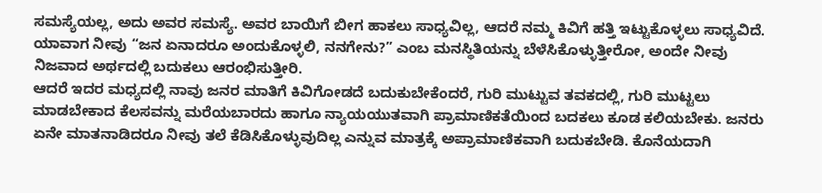ಸಮಸ್ಯೆಯಲ್ಲ, ಅದು ಅವರ ಸಮಸ್ಯೆ. ಅವರ ಬಾಯಿಗೆ ಬೀಗ ಹಾಕಲು ಸಾಧ್ಯವಿಲ್ಲ, ಆದರೆ ನಮ್ಮ ಕಿವಿಗೆ ಹತ್ತಿ ಇಟ್ಟುಕೊಳ್ಳಲು ಸಾಧ್ಯವಿದೆ. ಯಾವಾಗ ನೀವು “ಜನ ಏನಾದರೂ ಅಂದುಕೊಳ್ಳಲಿ, ನನಗೇನು?” ಎಂಬ ಮನಸ್ಥಿತಿಯನ್ನು ಬೆಳೆಸಿಕೊಳ್ಳುತ್ತೀರೋ, ಅಂದೇ ನೀವು ನಿಜವಾದ ಅರ್ಥದಲ್ಲಿ ಬದುಕಲು ಆರಂಭಿಸುತ್ತೀರಿ.
ಆದರೆ ಇದರ ಮಧ್ಯದಲ್ಲಿ ನಾವು ಜನರ ಮಾತಿಗೆ ಕಿವಿಗೋಡದೆ ಬದುಕುಬೇಕೆಂದರೆ, ಗುರಿ ಮುಟ್ಟುವ ತವಕದಲ್ಲಿ, ಗುರಿ ಮುಟ್ಟಲು ಮಾಡಬೇಕಾದ ಕೆಲಸವನ್ನು ಮರೆಯಬಾರದು ಹಾಗೂ ನ್ಯಾಯಯುತವಾಗಿ ಪ್ರಾಮಾಣಿಕತೆಯಿಂದ ಬದಕಲು ಕೂಡ ಕಲಿಯಬೇಕು. ಜನರು ಏನೇ ಮಾತನಾಡಿದರೂ ನೀವು ತಲೆ ಕೆಡಿಸಿಕೊಳ್ಳುವುದಿಲ್ಲ ಎನ್ನುವ ಮಾತ್ರಕ್ಕೆ ಅಪ್ರಾಮಾಣಿಕವಾಗಿ ಬದುಕಬೇಡಿ. ಕೊನೆಯದಾಗಿ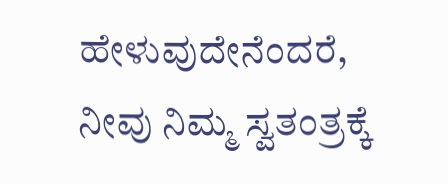ಹೇಳುವುದೇನೆಂದರೆ, ನೀವು ನಿಮ್ಮ ಸ್ವತಂತ್ರಕ್ಕೆ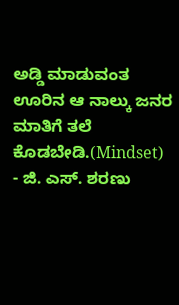ಅಡ್ಡಿ ಮಾಡುವಂತ ಊರಿನ ಆ ನಾಲ್ಕು ಜನರ ಮಾತಿಗೆ ತಲೆ ಕೊಡಬೇಡಿ.(Mindset)
- ಜಿ. ಎಸ್. ಶರಣು